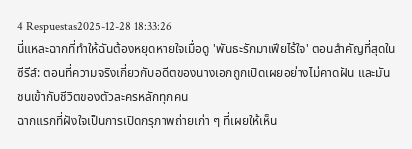4 Respuestas2025-12-28 18:33:26
นี่แหละฉากที่ทำให้ฉันต้องหยุดหายใจเมื่อดู 'พันธะรักมาเฟียไร้ใจ' ตอนสำคัญที่สุดในซีรีส์: ตอนที่ความจริงเกี่ยวกับอดีตของนางเอกถูกเปิดเผยอย่างไม่คาดฝัน และมันชนเข้ากับชีวิตของตัวละครหลักทุกคน
ฉากแรกที่ฝังใจเป็นการเปิดกรุภาพถ่ายเก่า ๆ ที่เผยให้เห็น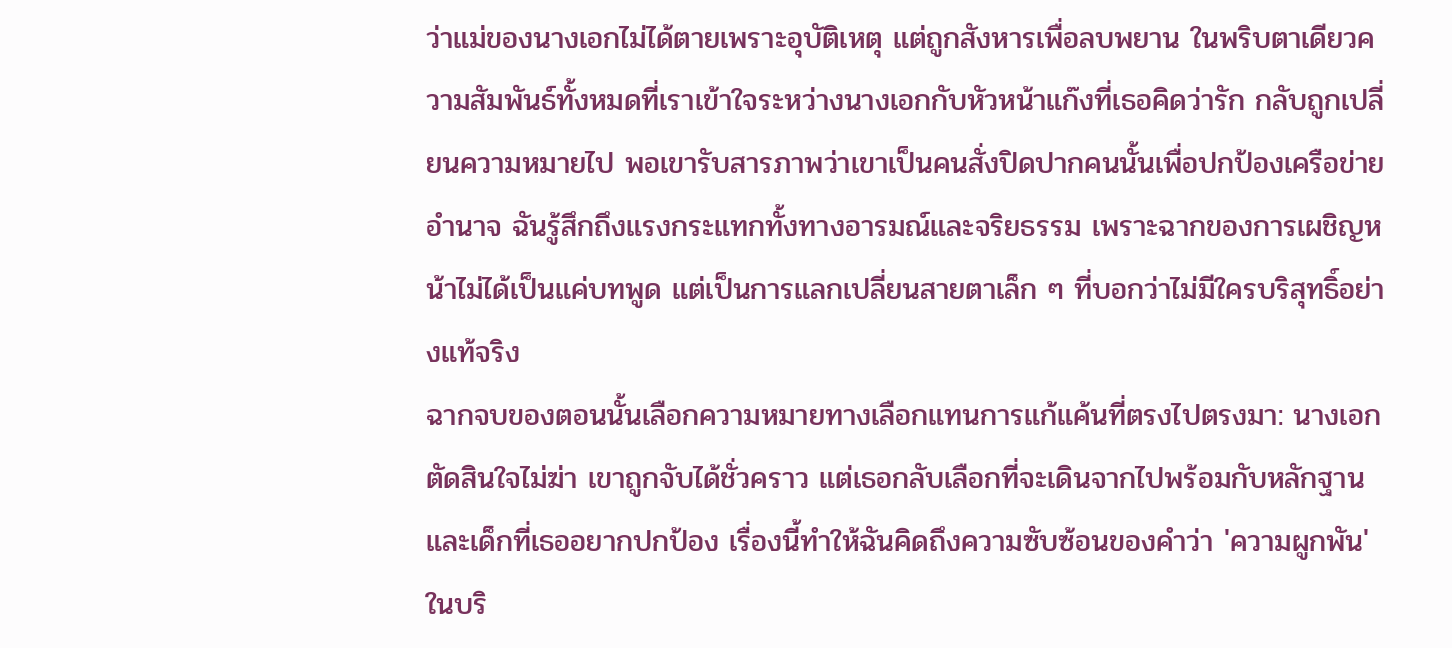ว่าแม่ของนางเอกไม่ได้ตายเพราะอุบัติเหตุ แต่ถูกสังหารเพื่อลบพยาน ในพริบตาเดียวความสัมพันธ์ทั้งหมดที่เราเข้าใจระหว่างนางเอกกับหัวหน้าแก๊งที่เธอคิดว่ารัก กลับถูกเปลี่ยนความหมายไป พอเขารับสารภาพว่าเขาเป็นคนสั่งปิดปากคนนั้นเพื่อปกป้องเครือข่ายอำนาจ ฉันรู้สึกถึงแรงกระแทกทั้งทางอารมณ์และจริยธรรม เพราะฉากของการเผชิญหน้าไม่ได้เป็นแค่บทพูด แต่เป็นการแลกเปลี่ยนสายตาเล็ก ๆ ที่บอกว่าไม่มีใครบริสุทธิ์อย่างแท้จริง
ฉากจบของตอนนั้นเลือกความหมายทางเลือกแทนการแก้แค้นที่ตรงไปตรงมา: นางเอกตัดสินใจไม่ฆ่า เขาถูกจับได้ชั่วคราว แต่เธอกลับเลือกที่จะเดินจากไปพร้อมกับหลักฐานและเด็กที่เธออยากปกป้อง เรื่องนี้ทำให้ฉันคิดถึงความซับซ้อนของคำว่า 'ความผูกพัน' ในบริ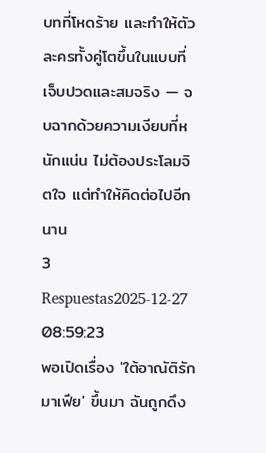บทที่โหดร้าย และทำให้ตัวละครทั้งคู่โตขึ้นในแบบที่เจ็บปวดและสมจริง — จบฉากด้วยความเงียบที่หนักแน่น ไม่ต้องประโลมจิตใจ แต่ทำให้คิดต่อไปอีกนาน
3 Respuestas2025-12-27 08:59:23
พอเปิดเรื่อง 'ใต้อาณัติรักมาเฟีย' ขึ้นมา ฉันถูกดึง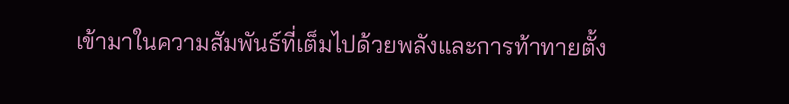เข้ามาในความสัมพันธ์ที่เต็มไปด้วยพลังและการท้าทายตั้ง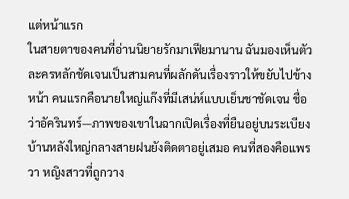แต่หน้าแรก
ในสายตาของคนที่อ่านนิยายรักมาเฟียมานาน ฉันมองเห็นตัวละครหลักชัดเจนเป็นสามคนที่ผลักดันเรื่องราวให้ขยับไปข้างหน้า คนแรกคือนายใหญ่แก๊งที่มีเสน่ห์แบบเย็นชาชัดเจน ชื่อว่าอัครินทร์—ภาพของเขาในฉากเปิดเรื่องที่ยืนอยู่บนระเบียงบ้านหลังใหญ่กลางสายฝนยังติดตาอยู่เสมอ คนที่สองคือแพรวา หญิงสาวที่ถูกวาง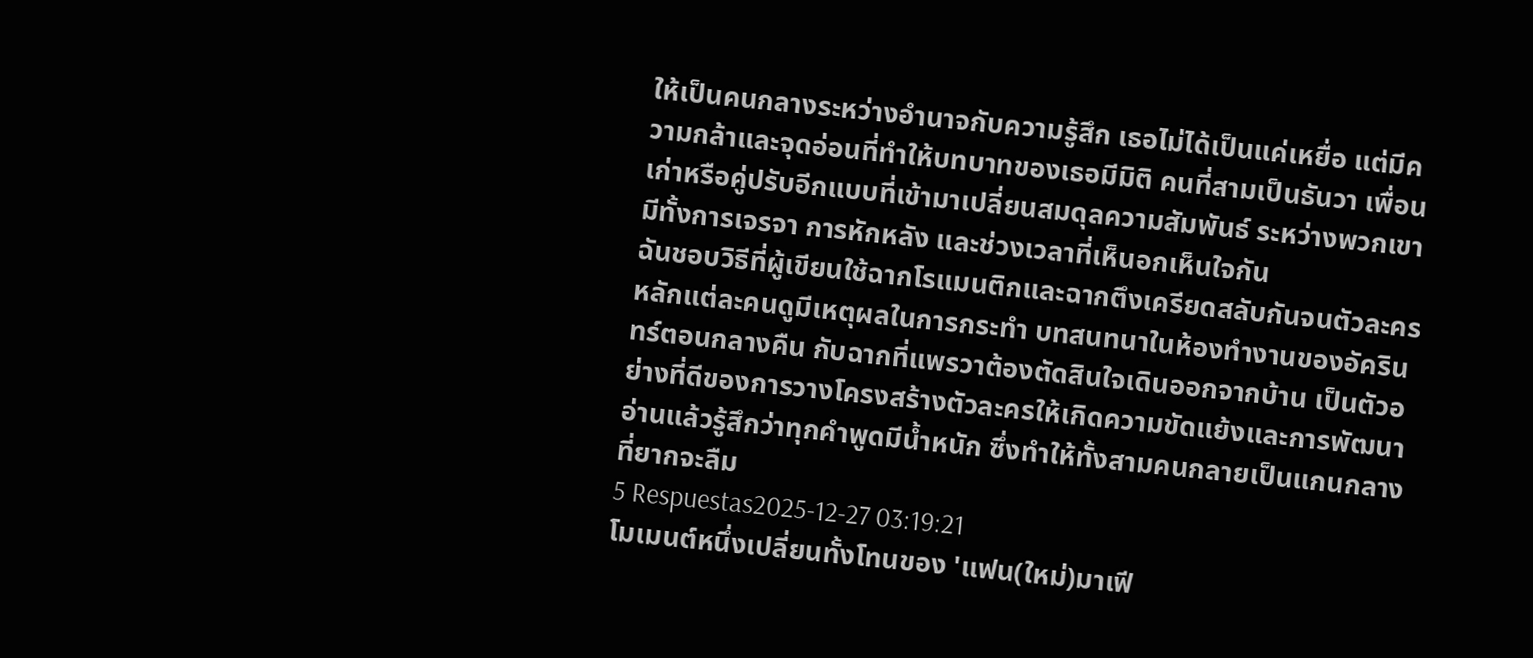ให้เป็นคนกลางระหว่างอำนาจกับความรู้สึก เธอไม่ได้เป็นแค่เหยื่อ แต่มีความกล้าและจุดอ่อนที่ทำให้บทบาทของเธอมีมิติ คนที่สามเป็นธันวา เพื่อนเก่าหรือคู่ปรับอีกแบบที่เข้ามาเปลี่ยนสมดุลความสัมพันธ์ ระหว่างพวกเขามีทั้งการเจรจา การหักหลัง และช่วงเวลาที่เห็นอกเห็นใจกัน
ฉันชอบวิธีที่ผู้เขียนใช้ฉากโรแมนติกและฉากตึงเครียดสลับกันจนตัวละครหลักแต่ละคนดูมีเหตุผลในการกระทำ บทสนทนาในห้องทำงานของอัครินทร์ตอนกลางคืน กับฉากที่แพรวาต้องตัดสินใจเดินออกจากบ้าน เป็นตัวอย่างที่ดีของการวางโครงสร้างตัวละครให้เกิดความขัดแย้งและการพัฒนา อ่านแล้วรู้สึกว่าทุกคำพูดมีน้ำหนัก ซึ่งทำให้ทั้งสามคนกลายเป็นแกนกลางที่ยากจะลืม
5 Respuestas2025-12-27 03:19:21
โมเมนต์หนึ่งเปลี่ยนทั้งโทนของ 'แฟน(ใหม่)มาเฟี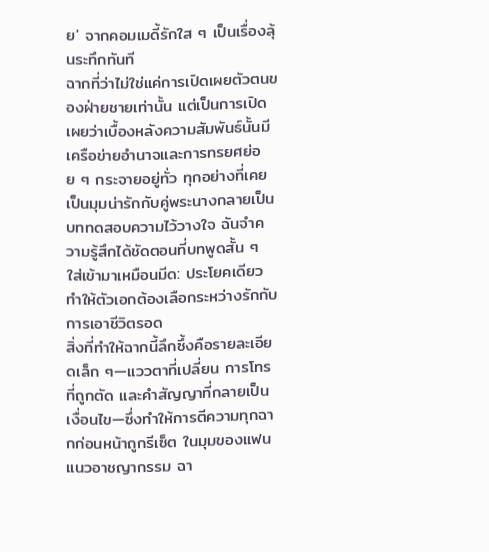ย' จากคอมเมดี้รักใส ๆ เป็นเรื่องลุ้นระทึกทันที
ฉากที่ว่าไม่ใช่แค่การเปิดเผยตัวตนของฝ่ายชายเท่านั้น แต่เป็นการเปิดเผยว่าเบื้องหลังความสัมพันธ์นั้นมีเครือข่ายอำนาจและการทรยศย่อย ๆ กระจายอยู่ทั่ว ทุกอย่างที่เคยเป็นมุมน่ารักกับคู่พระนางกลายเป็นบททดสอบความไว้วางใจ ฉันจำความรู้สึกได้ชัดตอนที่บทพูดสั้น ๆ ใส่เข้ามาเหมือนมีด: ประโยคเดียวทำให้ตัวเอกต้องเลือกระหว่างรักกับการเอาชีวิตรอด
สิ่งที่ทำให้ฉากนี้ลึกซึ้งคือรายละเอียดเล็ก ๆ—แววตาที่เปลี่ยน การโทรที่ถูกตัด และคำสัญญาที่กลายเป็นเงื่อนไข—ซึ่งทำให้การตีความทุกฉากก่อนหน้าถูกรีเซ็ต ในมุมของแฟนแนวอาชญากรรม ฉา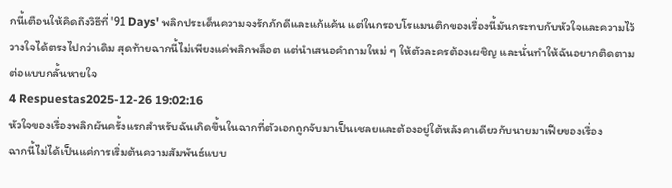กนี้เตือนให้คิดถึงวิธีที่ '91 Days' พลิกประเด็นความจงรักภักดีและแก้แค้น แต่ในกรอบโรแมนติกของเรื่องนี้มันกระทบกับหัวใจและความไว้วางใจได้ตรงไปกว่าเดิม สุดท้ายฉากนี้ไม่เพียงแค่พลิกพล็อต แต่นำเสนอคำถามใหม่ ๆ ให้ตัวละครต้องเผชิญ และนั่นทำให้ฉันอยากติดตามต่อแบบกลั้นหายใจ
4 Respuestas2025-12-26 19:02:16
หัวใจของเรื่องพลิกผันครั้งแรกสำหรับฉันเกิดขึ้นในฉากที่ตัวเอกถูกจับมาเป็นเชลยและต้องอยู่ใต้หลังคาเดียวกับนายมาเฟียของเรื่อง
ฉากนี้ไม่ได้เป็นแค่การเริ่มต้นความสัมพันธ์แบบ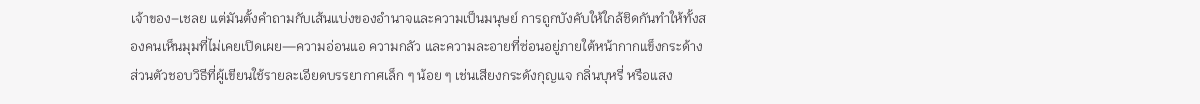เจ้าของ–เชลย แต่มันตั้งคำถามกับเส้นแบ่งของอำนาจและความเป็นมนุษย์ การถูกบังคับให้ใกล้ชิดกันทำให้ทั้งสองคนเห็นมุมที่ไม่เคยเปิดเผย—ความอ่อนแอ ความกลัว และความละอายที่ซ่อนอยู่ภายใต้หน้ากากแข็งกระด้าง ส่วนตัวชอบวิธีที่ผู้เขียนใช้รายละเอียดบรรยากาศเล็ก ๆ น้อย ๆ เช่นเสียงกระดังกุญแจ กลิ่นบุหรี่ หรือแสง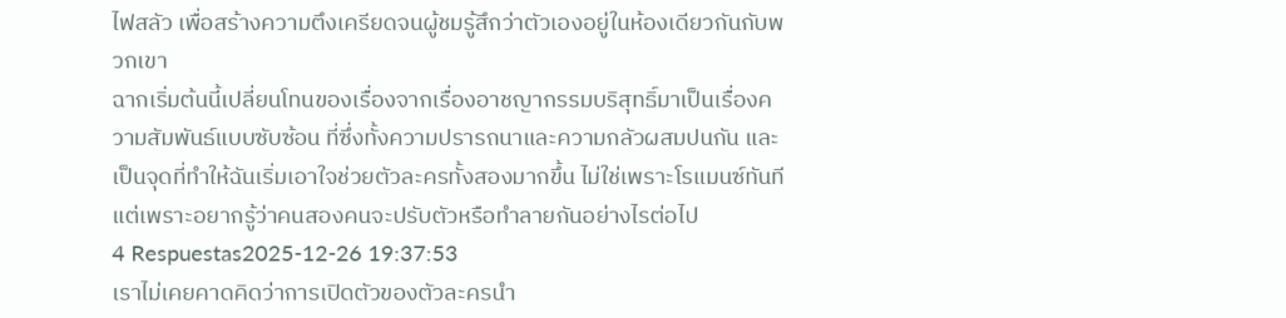ไฟสลัว เพื่อสร้างความตึงเครียดจนผู้ชมรู้สึกว่าตัวเองอยู่ในห้องเดียวกันกับพวกเขา
ฉากเริ่มต้นนี้เปลี่ยนโทนของเรื่องจากเรื่องอาชญากรรมบริสุทธิ์มาเป็นเรื่องความสัมพันธ์แบบซับซ้อน ที่ซึ่งทั้งความปรารถนาและความกลัวผสมปนกัน และเป็นจุดที่ทำให้ฉันเริ่มเอาใจช่วยตัวละครทั้งสองมากขึ้น ไม่ใช่เพราะโรแมนซ์ทันที แต่เพราะอยากรู้ว่าคนสองคนจะปรับตัวหรือทำลายกันอย่างไรต่อไป
4 Respuestas2025-12-26 19:37:53
เราไม่เคยคาดคิดว่าการเปิดตัวของตัวละครนำ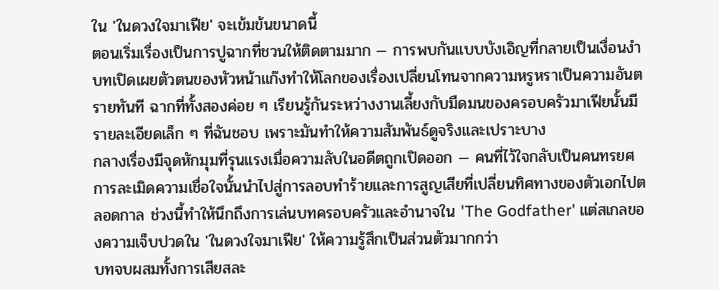ใน 'ในดวงใจมาเฟีย' จะเข้มข้นขนาดนี้
ตอนเริ่มเรื่องเป็นการปูฉากที่ชวนให้ติดตามมาก — การพบกันแบบบังเอิญที่กลายเป็นเงื่อนงำ บทเปิดเผยตัวตนของหัวหน้าแก๊งทำให้โลกของเรื่องเปลี่ยนโทนจากความหรูหราเป็นความอันตรายทันที ฉากที่ทั้งสองค่อย ๆ เรียนรู้กันระหว่างงานเลี้ยงกับมืดมนของครอบครัวมาเฟียนั้นมีรายละเอียดเล็ก ๆ ที่ฉันชอบ เพราะมันทำให้ความสัมพันธ์ดูจริงและเปราะบาง
กลางเรื่องมีจุดหักมุมที่รุนแรงเมื่อความลับในอดีตถูกเปิดออก — คนที่ไว้ใจกลับเป็นคนทรยศ การละเมิดความเชื่อใจนั้นนำไปสู่การลอบทำร้ายและการสูญเสียที่เปลี่ยนทิศทางของตัวเอกไปตลอดกาล ช่วงนี้ทำให้นึกถึงการเล่นบทครอบครัวและอำนาจใน 'The Godfather' แต่สเกลของความเจ็บปวดใน 'ในดวงใจมาเฟีย' ให้ความรู้สึกเป็นส่วนตัวมากกว่า
บทจบผสมทั้งการเสียสละ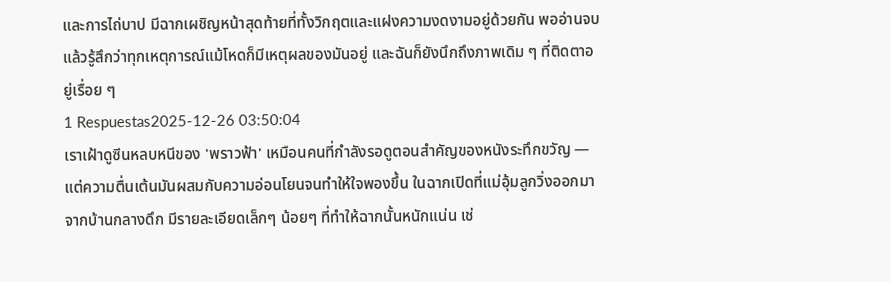และการไถ่บาป มีฉากเผชิญหน้าสุดท้ายที่ทั้งวิกฤตและแฝงความงดงามอยู่ด้วยกัน พออ่านจบแล้วรู้สึกว่าทุกเหตุการณ์แม้โหดก็มีเหตุผลของมันอยู่ และฉันก็ยังนึกถึงภาพเดิม ๆ ที่ติดตาอยู่เรื่อย ๆ
1 Respuestas2025-12-26 03:50:04
เราเฝ้าดูซีนหลบหนีของ 'พราวฟ้า' เหมือนคนที่กำลังรอดูตอนสำคัญของหนังระทึกขวัญ — แต่ความตื่นเต้นมันผสมกับความอ่อนโยนจนทำให้ใจพองขึ้น ในฉากเปิดที่แม่อุ้มลูกวิ่งออกมาจากบ้านกลางดึก มีรายละเอียดเล็กๆ น้อยๆ ที่ทำให้ฉากนั้นหนักแน่น เช่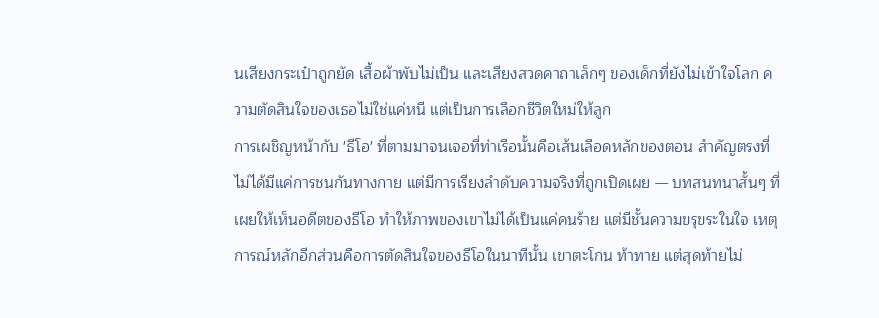นเสียงกระเป๋าถูกยัด เสื้อผ้าพับไม่เป็น และเสียงสวดคาถาเล็กๆ ของเด็กที่ยังไม่เข้าใจโลก ความตัดสินใจของเธอไม่ใช่แค่หนี แต่เป็นการเลือกชีวิตใหม่ให้ลูก
การเผชิญหน้ากับ 'ธีโอ' ที่ตามมาจนเจอที่ท่าเรือนั้นคือเส้นเลือดหลักของตอน สำคัญตรงที่ไม่ได้มีแค่การชนกันทางกาย แต่มีการเรียงลำดับความจริงที่ถูกเปิดเผย — บทสนทนาสั้นๆ ที่เผยให้เห็นอดีตของธีโอ ทำให้ภาพของเขาไม่ได้เป็นแค่คนร้าย แต่มีชั้นความขรุขระในใจ เหตุการณ์หลักอีกส่วนคือการตัดสินใจของธีโอในนาทีนั้น เขาตะโกน ท้าทาย แต่สุดท้ายไม่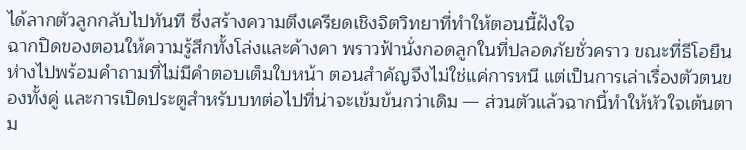ได้ลากตัวลูกกลับไปทันที ซึ่งสร้างความตึงเครียดเชิงจิตวิทยาที่ทำให้ตอนนี้ฝังใจ
ฉากปิดของตอนให้ความรู้สึกทั้งโล่งและค้างคา พราวฟ้านั่งกอดลูกในที่ปลอดภัยชั่วคราว ขณะที่ธีโอยืนห่างไปพร้อมคำถามที่ไม่มีคำตอบเต็มใบหน้า ตอนสำคัญจึงไม่ใช่แค่การหนี แต่เป็นการเล่าเรื่องตัวตนของทั้งคู่ และการเปิดประตูสำหรับบทต่อไปที่น่าจะเข้มข้นกว่าเดิม — ส่วนตัวแล้วฉากนี้ทำให้หัวใจเต้นตาม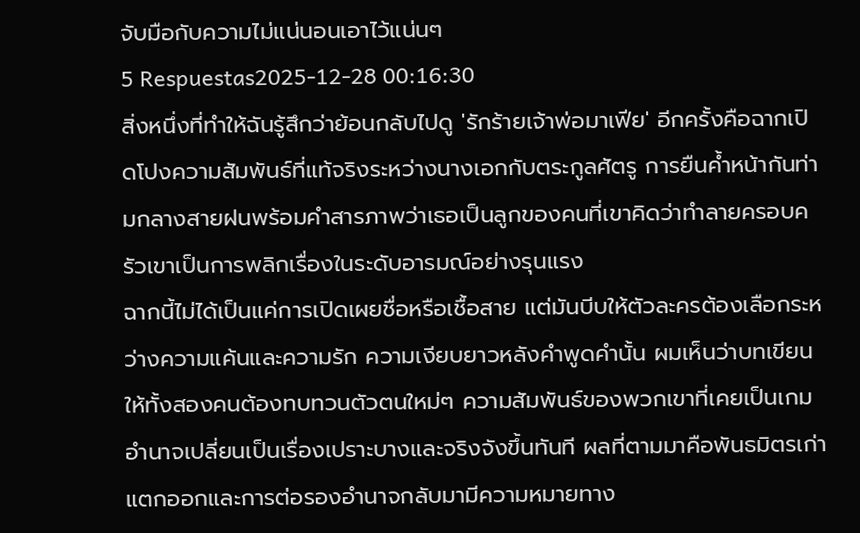จับมือกับความไม่แน่นอนเอาไว้แน่นๆ
5 Respuestas2025-12-28 00:16:30
สิ่งหนึ่งที่ทำให้ฉันรู้สึกว่าย้อนกลับไปดู 'รักร้ายเจ้าพ่อมาเฟีย' อีกครั้งคือฉากเปิดโปงความสัมพันธ์ที่แท้จริงระหว่างนางเอกกับตระกูลศัตรู การยืนค้ำหน้ากันท่ามกลางสายฝนพร้อมคำสารภาพว่าเธอเป็นลูกของคนที่เขาคิดว่าทำลายครอบครัวเขาเป็นการพลิกเรื่องในระดับอารมณ์อย่างรุนแรง
ฉากนี้ไม่ได้เป็นแค่การเปิดเผยชื่อหรือเชื้อสาย แต่มันบีบให้ตัวละครต้องเลือกระหว่างความแค้นและความรัก ความเงียบยาวหลังคำพูดคำนั้น ผมเห็นว่าบทเขียนให้ทั้งสองคนต้องทบทวนตัวตนใหม่ๆ ความสัมพันธ์ของพวกเขาที่เคยเป็นเกมอำนาจเปลี่ยนเป็นเรื่องเปราะบางและจริงจังขึ้นทันที ผลที่ตามมาคือพันธมิตรเก่าแตกออกและการต่อรองอำนาจกลับมามีความหมายทาง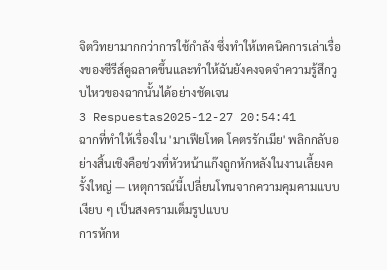จิตวิทยามากกว่าการใช้กำลัง ซึ่งทำให้เทคนิคการเล่าเรื่องของซีรีส์ดูฉลาดขึ้นและทำให้ฉันยังคงจดจำความรู้สึกวูบไหวของฉากนั้นได้อย่างชัดเจน
3 Respuestas2025-12-27 20:54:41
ฉากที่ทำให้เรื่องใน 'มาเฟียโหด โคตรรักเมีย' พลิกกลับอย่างสิ้นเชิงคือช่วงที่หัวหน้าแก๊งถูกหักหลังในงานเลี้ยงครั้งใหญ่ — เหตุการณ์นี้เปลี่ยนโทนจากความคุมคามแบบเงียบ ๆ เป็นสงครามเต็มรูปแบบ
การหักห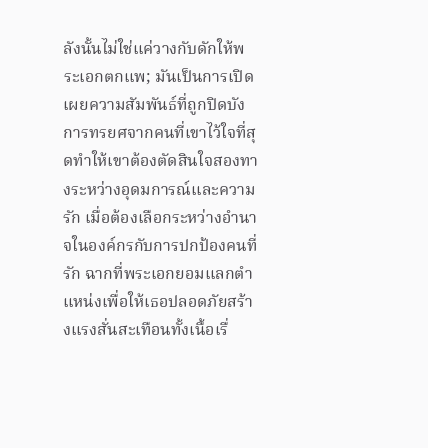ลังนั้นไม่ใช่แค่วางกับดักให้พระเอกตกแพ; มันเป็นการเปิดเผยความสัมพันธ์ที่ถูกปิดบัง การทรยศจากคนที่เขาไว้ใจที่สุดทำให้เขาต้องตัดสินใจสองทางระหว่างอุดมการณ์และความรัก เมื่อต้องเลือกระหว่างอำนาจในองค์กรกับการปกป้องคนที่รัก ฉากที่พระเอกยอมแลกตำแหน่งเพื่อให้เธอปลอดภัยสร้างแรงสั่นสะเทือนทั้งเนื้อเรื่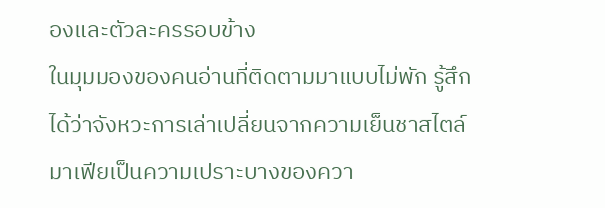องและตัวละครรอบข้าง
ในมุมมองของคนอ่านที่ติดตามมาแบบไม่พัก รู้สึกได้ว่าจังหวะการเล่าเปลี่ยนจากความเย็นชาสไตล์มาเฟียเป็นความเปราะบางของควา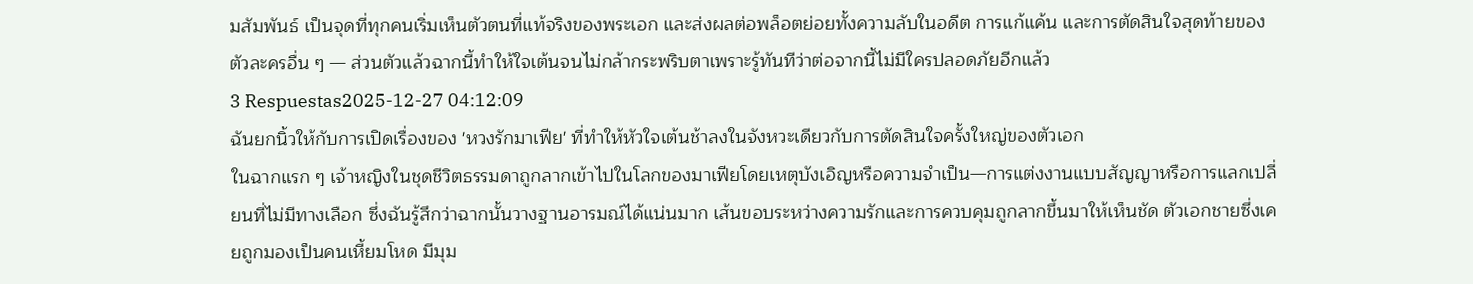มสัมพันธ์ เป็นจุดที่ทุกคนเริ่มเห็นตัวตนที่แท้จริงของพระเอก และส่งผลต่อพล็อตย่อยทั้งความลับในอดีต การแก้แค้น และการตัดสินใจสุดท้ายของตัวละครอื่น ๆ — ส่วนตัวแล้วฉากนี้ทำให้ใจเต้นจนไม่กล้ากระพริบตาเพราะรู้ทันทีว่าต่อจากนี้ไม่มีใครปลอดภัยอีกแล้ว
3 Respuestas2025-12-27 04:12:09
ฉันยกนิ้วให้กับการเปิดเรื่องของ 'หวงรักมาเฟีย' ที่ทำให้หัวใจเต้นช้าลงในจังหวะเดียวกับการตัดสินใจครั้งใหญ่ของตัวเอก
ในฉากแรก ๆ เจ้าหญิงในชุดชีวิตธรรมดาถูกลากเข้าไปในโลกของมาเฟียโดยเหตุบังเอิญหรือความจำเป็น—การแต่งงานแบบสัญญาหรือการแลกเปลี่ยนที่ไม่มีทางเลือก ซึ่งฉันรู้สึกว่าฉากนั้นวางฐานอารมณ์ได้แน่นมาก เส้นขอบระหว่างความรักและการควบคุมถูกลากขึ้นมาให้เห็นชัด ตัวเอกชายซึ่งเคยถูกมองเป็นคนเหี้ยมโหด มีมุม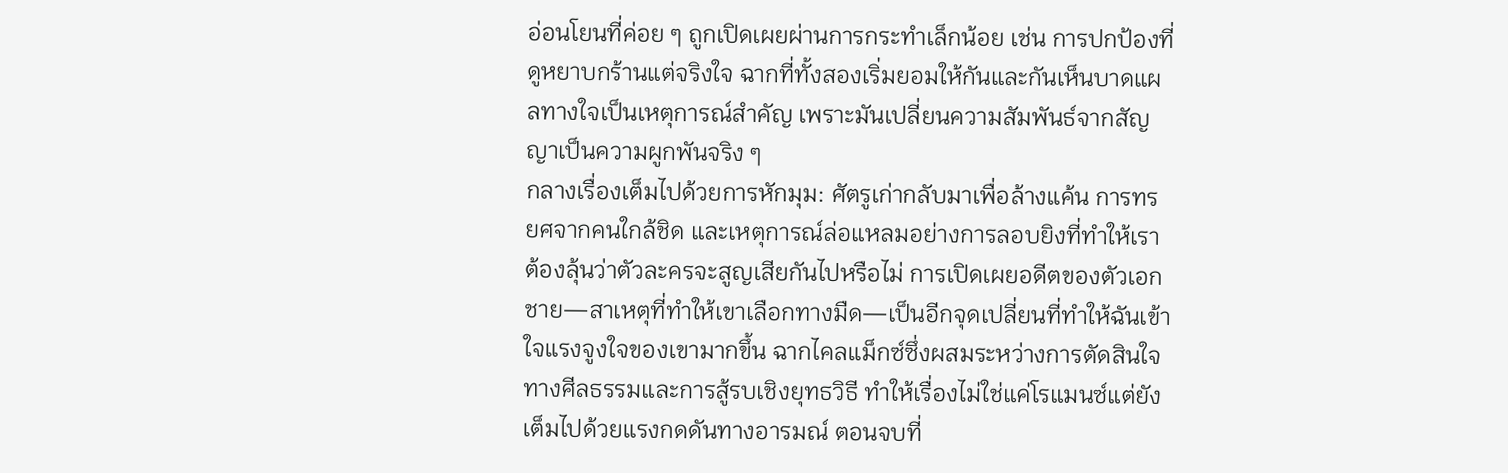อ่อนโยนที่ค่อย ๆ ถูกเปิดเผยผ่านการกระทำเล็กน้อย เช่น การปกป้องที่ดูหยาบกร้านแต่จริงใจ ฉากที่ทั้งสองเริ่มยอมให้กันและกันเห็นบาดแผลทางใจเป็นเหตุการณ์สำคัญ เพราะมันเปลี่ยนความสัมพันธ์จากสัญญาเป็นความผูกพันจริง ๆ
กลางเรื่องเต็มไปด้วยการหักมุม: ศัตรูเก่ากลับมาเพื่อล้างแค้น การทรยศจากคนใกล้ชิด และเหตุการณ์ล่อแหลมอย่างการลอบยิงที่ทำให้เราต้องลุ้นว่าตัวละครจะสูญเสียกันไปหรือไม่ การเปิดเผยอดีตของตัวเอกชาย—สาเหตุที่ทำให้เขาเลือกทางมืด—เป็นอีกจุดเปลี่ยนที่ทำให้ฉันเข้าใจแรงจูงใจของเขามากขึ้น ฉากไคลแม็กซ์ซึ่งผสมระหว่างการตัดสินใจทางศีลธรรมและการสู้รบเชิงยุทธวิธี ทำให้เรื่องไม่ใช่แค่โรแมนซ์แต่ยังเต็มไปด้วยแรงกดดันทางอารมณ์ ตอนจบที่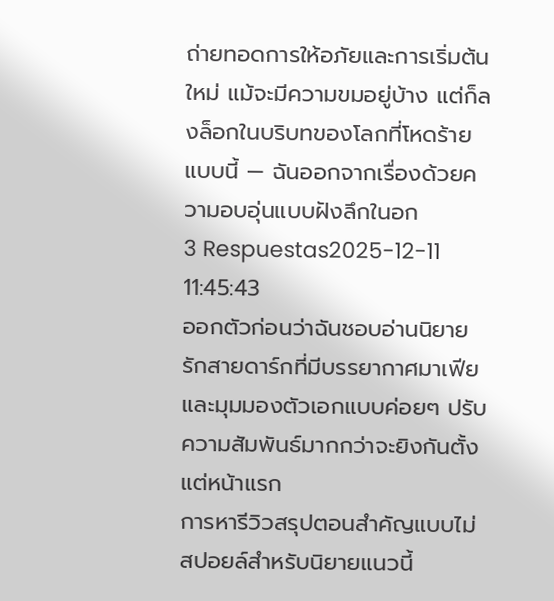ถ่ายทอดการให้อภัยและการเริ่มต้นใหม่ แม้จะมีความขมอยู่บ้าง แต่ก็ลงล็อกในบริบทของโลกที่โหดร้ายแบบนี้ — ฉันออกจากเรื่องด้วยความอบอุ่นแบบฝังลึกในอก
3 Respuestas2025-12-11 11:45:43
ออกตัวก่อนว่าฉันชอบอ่านนิยายรักสายดาร์กที่มีบรรยากาศมาเฟียและมุมมองตัวเอกแบบค่อยๆ ปรับความสัมพันธ์มากกว่าจะยิงกันตั้งแต่หน้าแรก
การหารีวิวสรุปตอนสำคัญแบบไม่สปอยล์สำหรับนิยายแนวนี้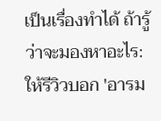เป็นเรื่องทำได้ ถ้ารู้ว่าจะมองหาอะไร: ให้รีวิวบอก 'อารม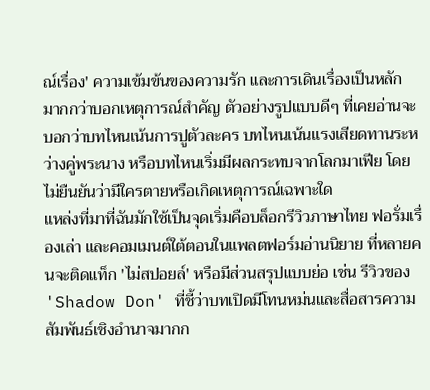ณ์เรื่อง' ความเข้มข้นของความรัก และการเดินเรื่องเป็นหลัก มากกว่าบอกเหตุการณ์สำคัญ ตัวอย่างรูปแบบดีๆ ที่เคยอ่านจะบอกว่าบทไหนเน้นการปูตัวละคร บทไหนเน้นแรงเสียดทานระหว่างคู่พระนาง หรือบทไหนเริ่มมีผลกระทบจากโลกมาเฟีย โดยไม่ยืนยันว่ามีใครตายหรือเกิดเหตุการณ์เฉพาะใด
แหล่งที่มาที่ฉันมักใช้เป็นจุดเริ่มคือบล็อกรีวิวภาษาไทย ฟอรั่มเรื่องเล่า และคอมเมนต์ใต้ตอนในแพลตฟอร์มอ่านนิยาย ที่หลายคนจะติดแท็ก 'ไม่สปอยล์' หรือมีส่วนสรุปแบบย่อ เช่น รีวิวของ 'Shadow Don' ที่ชี้ว่าบทเปิดมีโทนหม่นและสื่อสารความสัมพันธ์เชิงอำนาจมากก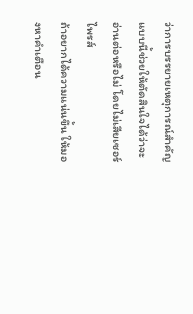ว่าการบรรยายเหตุการณ์สำคัญ แบบนี้ช่วยให้ตัดสินใจได้ว่าจะอ่านต่อหรือไม่ โดยไม่เสียเซอร์ไพรส์
ถ้าอยากได้ความแน่นขึ้น ให้มองหาคำเตือน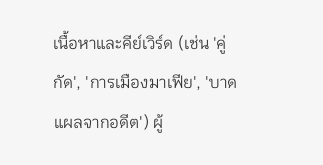เนื้อหาและคีย์เวิร์ด (เช่น 'คู่กัด', 'การเมืองมาเฟีย', 'บาดแผลจากอดีต') ผู้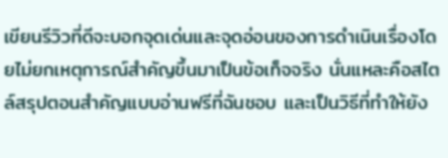เขียนรีวิวที่ดีจะบอกจุดเด่นและจุดอ่อนของการดำเนินเรื่องโดยไม่ยกเหตุการณ์สำคัญขึ้นมาเป็นข้อเท็จจริง นั่นแหละคือสไตล์สรุปตอนสำคัญแบบอ่านฟรีที่ฉันชอบ และเป็นวิธีที่ทำให้ยัง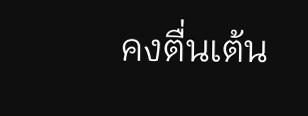คงตื่นเต้น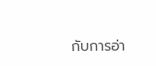กับการอ่า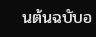นต้นฉบับอ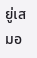ยู่เสมอ